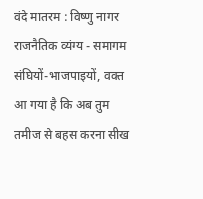वंदे मातरम : विष्णु नागर
राजनैतिक व्यंग्य - समागम संघियों-भाजपाइयों, वक्त आ गया है कि अब तुम तमीज से बहस करना सीख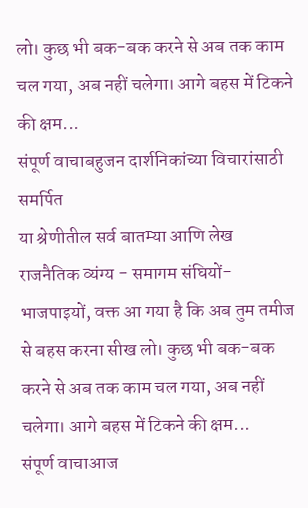लो। कुछ भी बक-बक करने से अब तक काम चल गया, अब नहीं चलेगा। आगे बहस में टिकने की क्षम...
संपूर्ण वाचाबहुजन दार्शनिकांच्या विचारांसाठी समर्पित
या श्रेणीतील सर्व बातम्या आणि लेख
राजनैतिक व्यंग्य - समागम संघियों-भाजपाइयों, वक्त आ गया है कि अब तुम तमीज से बहस करना सीख लो। कुछ भी बक-बक करने से अब तक काम चल गया, अब नहीं चलेगा। आगे बहस में टिकने की क्षम...
संपूर्ण वाचाआज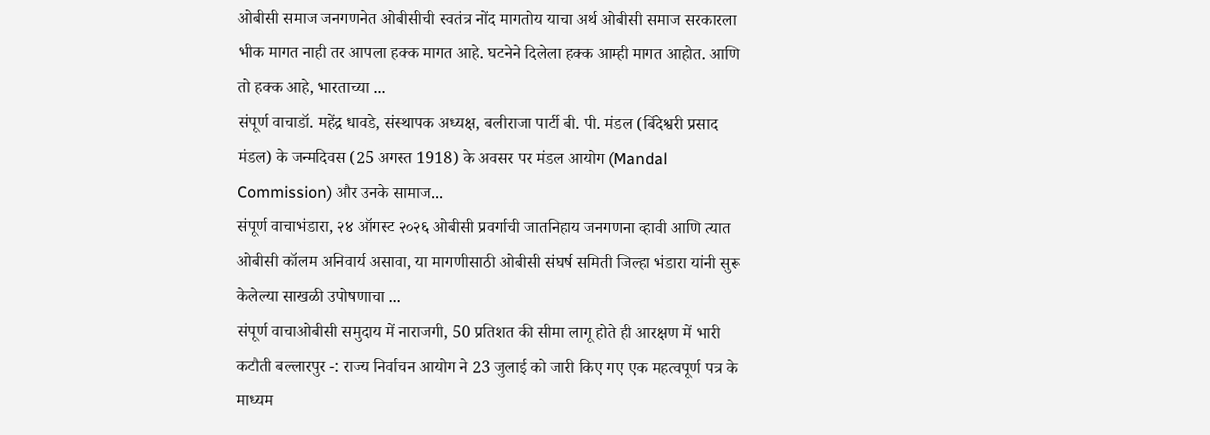ओबीसी समाज जनगणनेत ओबीसीची स्वतंत्र नोंद मागतोय याचा अर्थ ओबीसी समाज सरकारला भीक मागत नाही तर आपला हक्क मागत आहे. घटनेने दिलेला हक्क आम्ही मागत आहोत. आणि तो हक्क आहे, भारताच्या ...
संपूर्ण वाचाडॉ. महेंद्र धावडे, संस्थापक अध्यक्ष, बलीराजा पार्टी बी. पी. मंडल (बिंदेश्वरी प्रसाद मंडल) के जन्मदिवस (25 अगस्त 1918) के अवसर पर मंडल आयोग (Mandal Commission) और उनके सामाज...
संपूर्ण वाचाभंडारा, २४ ऑगस्ट २०२६ ओबीसी प्रवर्गाची जातनिहाय जनगणना व्हावी आणि त्यात ओबीसी कॉलम अनिवार्य असावा, या मागणीसाठी ओबीसी संघर्ष समिती जिल्हा भंडारा यांनी सुरू केलेल्या साखळी उपोषणाचा ...
संपूर्ण वाचाओबीसी समुदाय में नाराजगी, 50 प्रतिशत की सीमा लागू होते ही आरक्षण में भारी कटौती बल्लारपुर -: राज्य निर्वाचन आयोग ने 23 जुलाई को जारी किए गए एक महत्वपूर्ण पत्र के माध्यम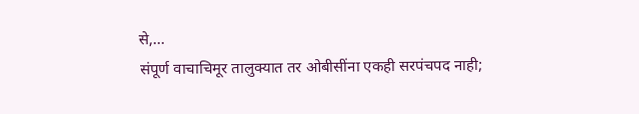से,...
संपूर्ण वाचाचिमूर तालुक्यात तर ओबीसींना एकही सरपंचपद नाही;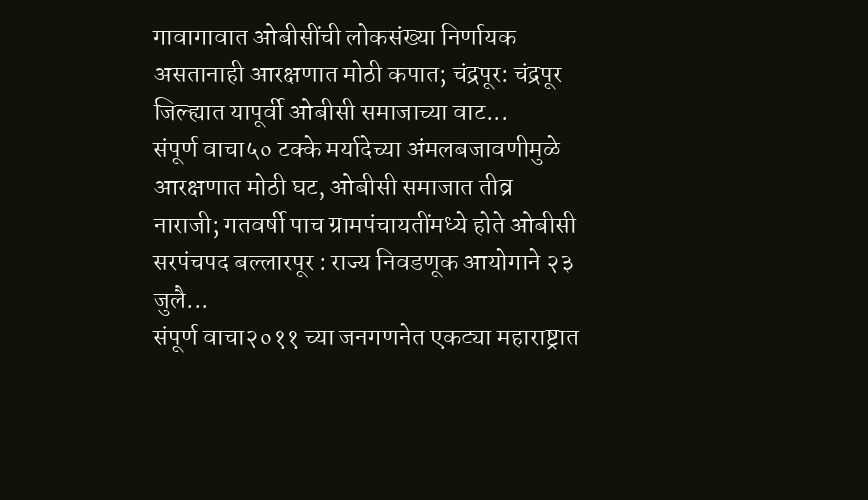गावागावात ओबीसींची लोकसंख्या निर्णायक असतानाही आरक्षणात मोठी कपात; चंद्रपूर: चंद्रपूर जिल्ह्यात यापूर्वी ओबीसी समाजाच्या वाट...
संपूर्ण वाचा५० टक्के मर्यादेच्या अंमलबजावणीमुळे आरक्षणात मोठी घट, ओबीसी समाजात तीव्र नाराजी; गतवर्षी पाच ग्रामपंचायतींमध्ये होते ओबीसी सरपंचपद बल्लारपूर : राज्य निवडणूक आयोगाने २३ जुलै...
संपूर्ण वाचा२०११ च्या जनगणनेत एकट्या महाराष्ट्रात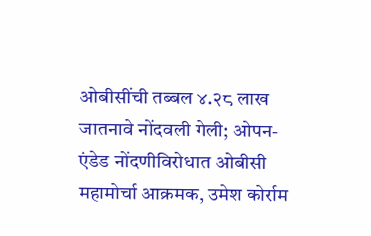ओबीसींची तब्बल ४.२८ लाख जातनावे नोंदवली गेली; ओपन-एंडेड नोंदणीविरोधात ओबीसी महामोर्चा आक्रमक, उमेश कोर्राम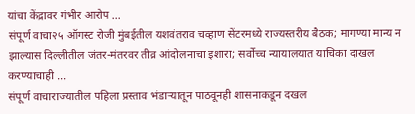यांचा केंद्रावर गंभीर आरोप ...
संपूर्ण वाचा२५ ऑगस्ट रोजी मुंबईतील यशवंतराव चव्हाण सेंटरमध्ये राज्यस्तरीय बैठक; मागण्या मान्य न झाल्यास दिल्लीतील जंतर-मंतरवर तीव्र आंदोलनाचा इशारा; सर्वोच्च न्यायालयात याचिका दाखल करण्याचाही ...
संपूर्ण वाचाराज्यातील पहिला प्रस्ताव भंडाऱ्यातून पाठवूनही शासनाकडून दखल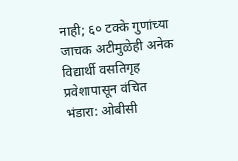नाही; ६० टक्के गुणांच्या जाचक अटीमुळेही अनेक विद्यार्थी वसतिगृह प्रवेशापासून वंचित भंडारा: ओबीसी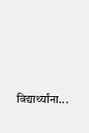विद्यार्थ्यांना...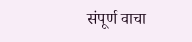संपूर्ण वाचा